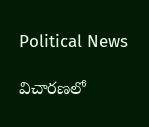Political News

విచారణలో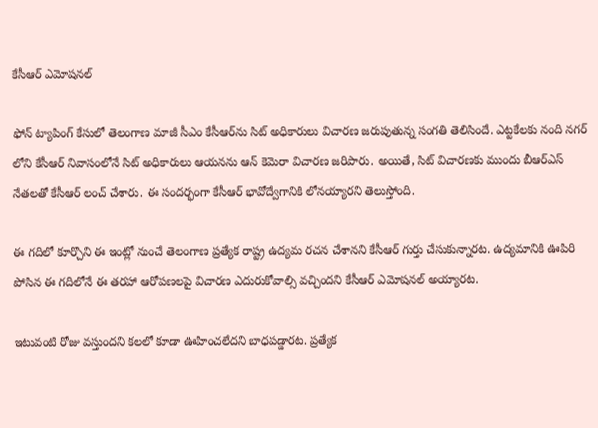కేసీఆర్ ఎమోషనల్

ఫోన్ ట్యాపింగ్ కేసులో తెలంగాణ మాజీ సీఎం కేసీఆర్‌ను సిట్ అధికారులు విచారణ జరుపుతున్న సంగతి తెలిసిందే. ఎట్టకేలకు నంది నగర్ లోని కేసీఆర్ నివాసంలోనే సిట్ అధికారులు ఆయనను ఆన్ కెమెరా విచారణ జరిపారు. అయితే, సిట్ విచారణకు ముందు బీఆర్ఎస్ నేతలతో కేసీఆర్ లంచ్ చేశారు. ఈ సందర్భంగా కేసీఆర్ భావోద్వేగానికి లోనయ్యారని తెలుస్తోంది.

ఈ గదిలో కూర్చొని ఈ ఇంట్లో నుంచే తెలంగాణ ప్రత్యేక రాష్ట్ర ఉద్యమ రచన చేశానని కేసీఆర్ గుర్తు చేసుకున్నారట. ఉద్యమానికి ఊపిరి పోసిన ఈ గదిలోనే ఈ తరహా ఆరోపణలపై విచారణ ఎదురుకోవాల్సి వచ్చిందని కేసీఆర్ ఎమోషనల్ అయ్యారట.

ఇటువంటి రోజు వస్తుందని కలలో కూడా ఊహించలేదని బాధపడ్డారట. ప్రత్యేక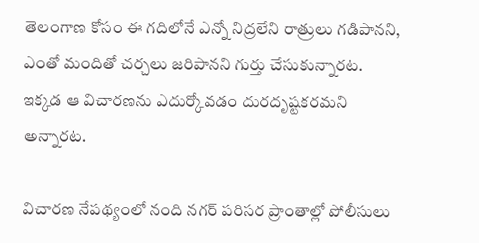తెలంగాణ కోసం ఈ గదిలోనే ఎన్నో నిద్రలేని రాత్రులు గడిపానని, ఎంతో మందితో చర్చలు జరిపానని గుర్తు చేసుకున్నారట. ఇక్కడ ఆ విచారణను ఎదుర్కోవడం దురదృష్టకరమని అన్నారట.

విచారణ నేపథ్యంలో నంది నగర్ పరిసర ప్రాంతాల్లో పోలీసులు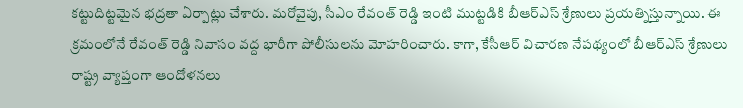కట్టుదిట్టమైన భద్రతా ఏర్పాట్లు చేశారు. మరోవైపు, సీఎం రేవంత్ రెడ్డి ఇంటి ముట్టడికి బీఆర్ఎస్ శ్రేణులు ప్రయత్నిస్తున్నాయి. ఈ క్రమంలోనే రేవంత్ రెడ్డి నివాసం వద్ద భారీగా పోలీసులను మోహరించారు. కాగా, కేసీఆర్ విచారణ నేపథ్యంలో బీఆర్‌ఎస్ శ్రేణులు రాష్ట్ర వ్యాప్తంగా ఆందోళనలు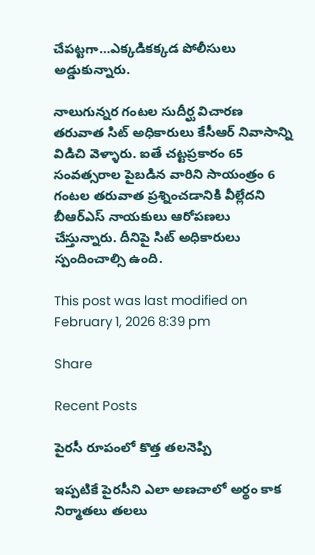చేపట్టగా…ఎక్కడికక్కడ పోలీసులు అడ్డుకున్నారు.

నాలుగున్నర గంటల సుదీర్ఘ విచారణ తరువాత సిట్ అధికారులు కేసీఆర్ నివాసాన్ని విడిచి వెళ్ళారు. ఐతే చట్టప్రకారం 65 సంవత్సరాల పైబడిన వారిని సాయంత్రం 6 గంటల తరువాత ప్రశ్నించడానికి వీల్లేదని బీఆర్ఎస్ నాయకులు ఆరోపణలు చేస్తున్నారు. దీనిపై సిట్ అధికారులు స్పందించాల్సి ఉంది.

This post was last modified on February 1, 2026 8:39 pm

Share

Recent Posts

పైరసీ రూపంలో కొత్త తలనెప్పి

ఇప్పటికే పైరసీని ఎలా అణచాలో అర్థం కాక నిర్మాతలు తలలు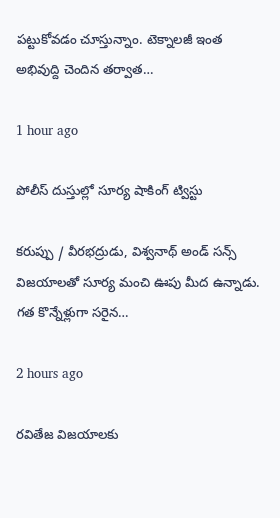పట్టుకోవడం చూస్తున్నాం. టెక్నాలజీ ఇంత అభివుద్ది చెందిన తర్వాత…

1 hour ago

పోలీస్ దుస్తుల్లో సూర్య షాకింగ్ ట్విస్టు

కరుప్పు / వీరభద్రుడు, విశ్వనాథ్ అండ్ సన్స్ విజయాలతో సూర్య మంచి ఊపు మీద ఉన్నాడు. గత కొన్నేళ్లుగా సరైన…

2 hours ago

రవితేజ విజయాలకు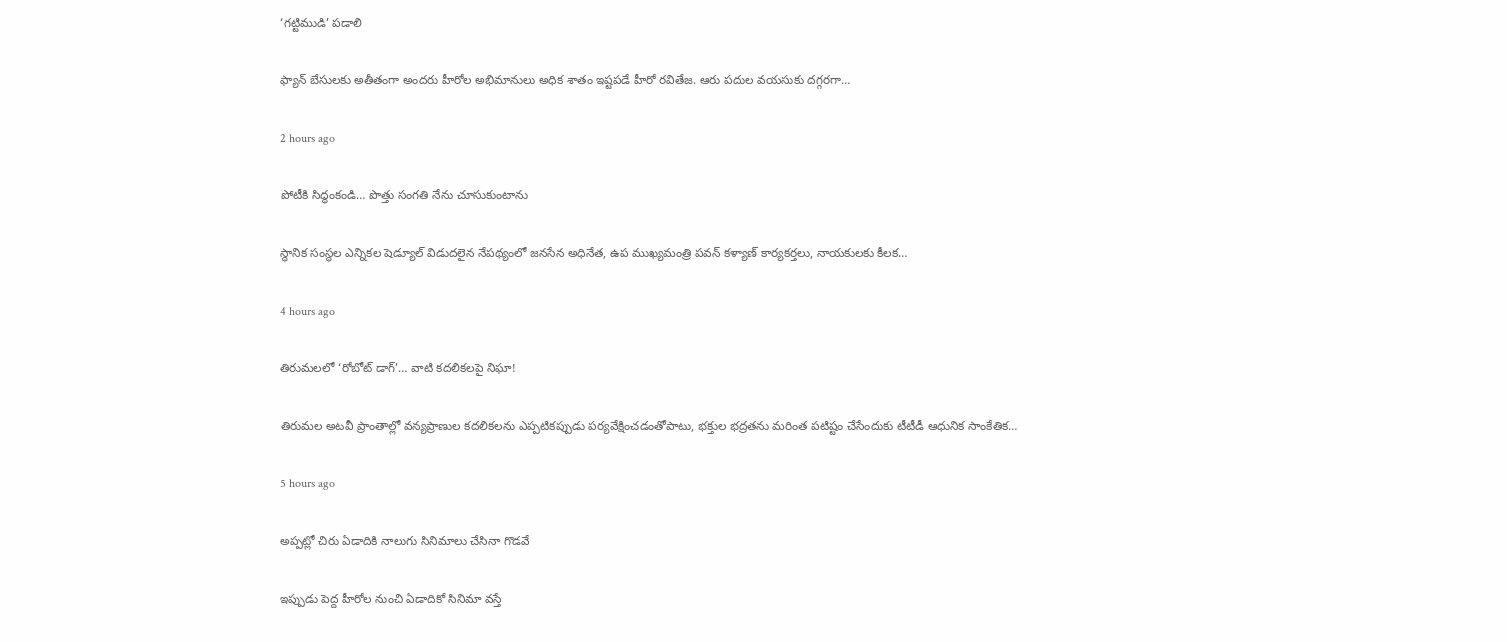‘గట్టిముడి’ పడాలి

ఫ్యాన్ బేసులకు అతీతంగా అందరు హీరోల అభిమానులు అధిక శాతం ఇష్టపడే హీరో రవితేజ. ఆరు పదుల వయసుకు దగ్గరగా…

2 hours ago

పోటీకి సిద్ధంకండి… పొత్తు సంగతి నేను చూసుకుంటాను

స్థానిక సంస్థల ఎన్నికల షెడ్యూల్ విడుదలైన నేపథ్యంలో జనసేన అధినేత, ఉప ముఖ్యమంత్రి పవన్ కళ్యాణ్ కార్యకర్తలు, నాయకులకు కీలక…

4 hours ago

తిరుమలలో ‘రోబోట్‌ డాగ్‌’… వాటి కదలికలపై నిఘా!

తిరుమల అటవీ ప్రాంతాల్లో వన్యప్రాణుల కదలికలను ఎప్పటికప్పుడు పర్యవేక్షించడంతోపాటు, భక్తుల భద్రతను మరింత పటిష్టం చేసేందుకు టీటీడీ ఆధునిక సాంకేతిక…

5 hours ago

అప్పట్లో చిరు ఏడాదికి నాలుగు సినిమాలు చేసినా గొడవే

ఇప్పుడు పెద్ద హీరోల నుంచి ఏడాదికో సినిమా వస్తే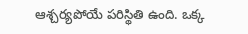ఆశ్చర్యపోయే పరిస్థితి ఉంది. ఒక్క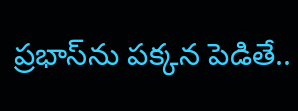ప్రభాస్‌ను పక్కన పెడితే..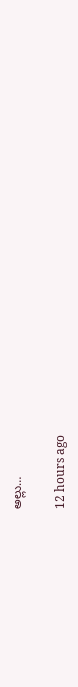అల్లు…

12 hours ago